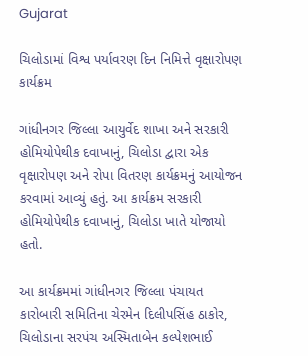Gujarat

ચિલોડામાં વિશ્વ પર્યાવરણ દિન નિમિત્તે વૃક્ષારોપણ કાર્યક્રમ

ગાંધીનગર જિલ્લા આયુર્વેદ શાખા અને સરકારી હોમિયોપેથીક દવાખાનું, ચિલોડા દ્વારા એક વૃક્ષારોપણ અને રોપા વિતરણ કાર્યક્રમનું આયોજન કરવામાં આવ્યું હતું. આ કાર્યક્રમ સરકારી હોમિયોપેથીક દવાખાનું, ચિલોડા ખાતે યોજાયો હતો.

આ કાર્યક્રમમાં ગાંધીનગર જિલ્લા પંચાયત કારોબારી સમિતિના ચેરમેન દિલીપસિંહ ઠાકોર, ચિલોડાના સરપંચ અસ્મિતાબેન કલ્પેશભાઈ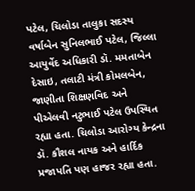પટેલ, ચિલોડા તાલુકા સદસ્ય વર્ષાબેન સુનિલભાઈ પટેલ, જિલ્લા આયુર્વેદ અધિકારી ડૉ. મમતાબેન દેસાઇ, તલાટી મંત્રી કોમલબેન, જાણીતા શિક્ષણવિદ અને પીએલવી નટુભાઈ પટેલ ઉપસ્થિત રહ્યા હતા. ચિલોડા આરોગ્ય કેન્દ્રના ડૉ. કૌશલ નાયક અને હાર્દિક પ્રજાપતિ પણ હાજર રહ્યા હતા.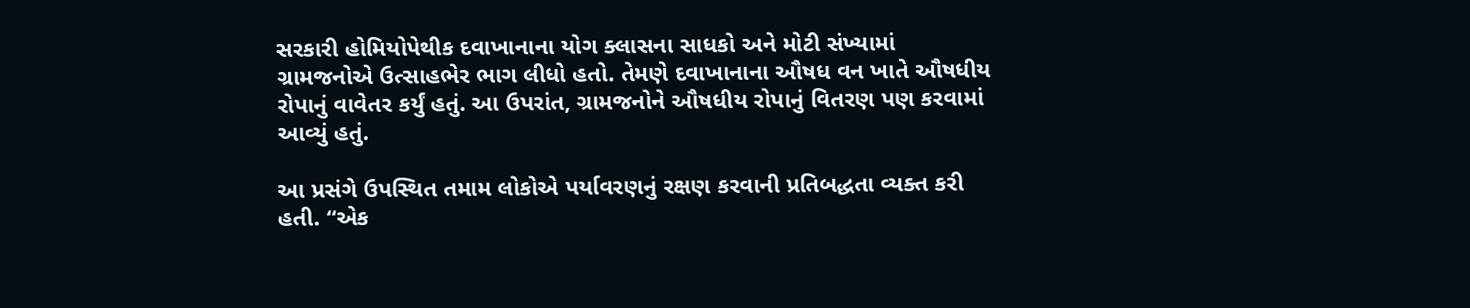સરકારી હોમિયોપેથીક દવાખાનાના યોગ ક્લાસના સાધકો અને મોટી સંખ્યામાં ગ્રામજનોએ ઉત્સાહભેર ભાગ લીધો હતો. તેમણે દવાખાનાના ઔષધ વન ખાતે ઔષધીય રોપાનું વાવેતર કર્યું હતું. આ ઉપરાંત, ગ્રામજનોને ઔષધીય રોપાનું વિતરણ પણ કરવામાં આવ્યું હતું.

આ પ્રસંગે ઉપસ્થિત તમામ લોકોએ પર્યાવરણનું રક્ષણ કરવાની પ્રતિબદ્ધતા વ્યક્ત કરી હતી. “એક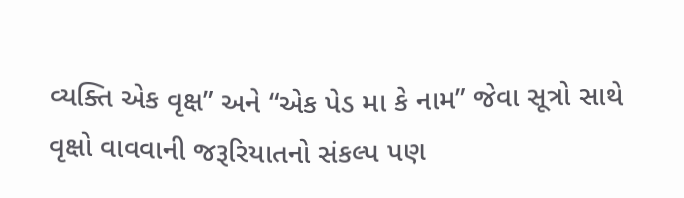વ્યક્તિ એક વૃક્ષ” અને “એક પેડ મા કે નામ” જેવા સૂત્રો સાથે વૃક્ષો વાવવાની જરૂરિયાતનો સંકલ્પ પણ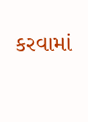કરવામાં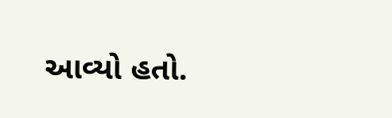આવ્યો હતો.